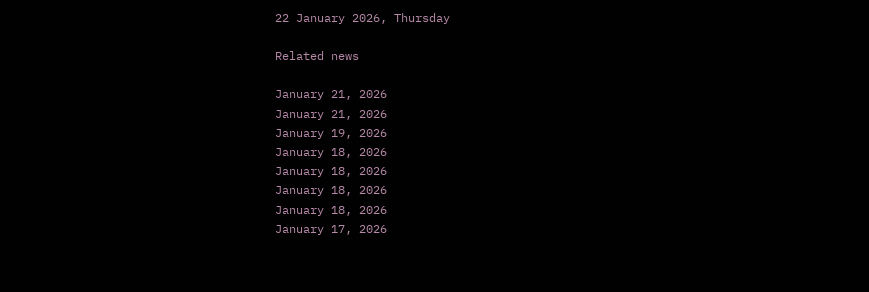22 January 2026, Thursday

Related news

January 21, 2026
January 21, 2026
January 19, 2026
January 18, 2026
January 18, 2026
January 18, 2026
January 18, 2026
January 17, 2026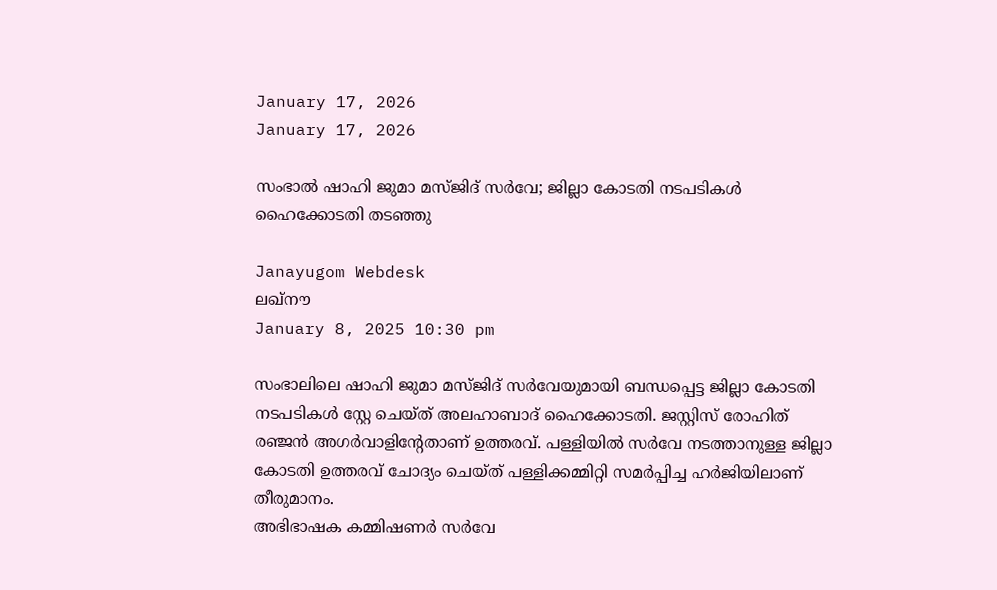January 17, 2026
January 17, 2026

സംഭാല്‍ ഷാഹി ജുമാ മസ്ജിദ് സര്‍വേ; ജില്ലാ കോടതി നടപടികള്‍ ഹൈക്കോടതി തടഞ്ഞു

Janayugom Webdesk
ലഖ്നൗ
January 8, 2025 10:30 pm

സംഭാലിലെ ഷാഹി ജുമാ മസ്ജിദ് സർവേയുമായി ബന്ധപ്പെട്ട ജില്ലാ കോടതി നടപടികൾ സ്റ്റേ ചെയ്ത് അലഹാബാദ് ഹൈക്കോടതി. ജസ്റ്റിസ് രോഹിത് രഞ്ജൻ അഗർവാളിന്റേതാണ് ഉത്തരവ്. പള്ളിയിൽ സർവേ നടത്താനുള്ള ജില്ലാ കോടതി ഉത്തരവ് ചോദ്യം ചെയ്ത് പള്ളിക്കമ്മിറ്റി സമർപ്പിച്ച ഹർജിയിലാണ് തീരുമാനം.
അഭിഭാഷക കമ്മിഷണർ സർവേ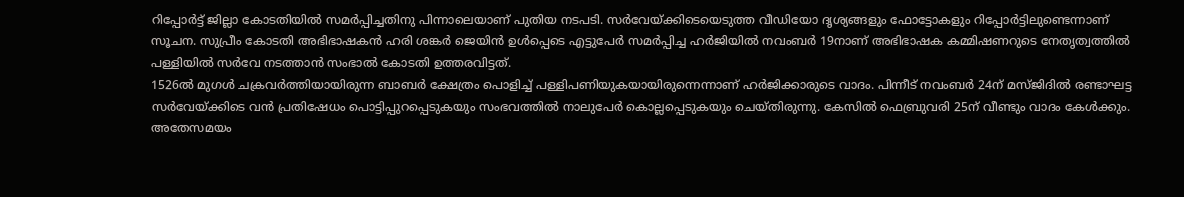റിപ്പോർട്ട് ജില്ലാ കോടതിയിൽ സമർപ്പിച്ചതിനു പിന്നാലെയാണ് പുതിയ നടപടി. സർവേയ്ക്കിടെയെടുത്ത വീഡിയോ ദൃശ്യങ്ങളും ഫോട്ടോകളും റിപ്പോർട്ടിലുണ്ടെന്നാണ് സൂചന. സുപ്രീം കോടതി അഭിഭാഷകൻ ഹരി ശങ്കർ ജെയിൻ ഉൾപ്പെടെ എട്ടുപേർ സമർപ്പിച്ച ഹർജിയിൽ നവംബർ 19നാണ് അഭിഭാഷക കമ്മിഷണറുടെ നേതൃത്വത്തിൽ പള്ളിയിൽ സർവേ നടത്താൻ സംഭാൽ കോടതി ഉത്തരവിട്ടത്.
1526ൽ മുഗൾ ചക്രവർത്തിയായിരുന്ന ബാബർ ക്ഷേത്രം പൊളിച്ച് പള്ളിപണിയുകയായിരുന്നെന്നാണ് ഹർജിക്കാരുടെ വാദം. പിന്നീട് നവംബർ 24ന് മസ്ജിദിൽ രണ്ടാഘട്ട സർവേയ്ക്കിടെ വൻ പ്രതിഷേധം പൊട്ടിപ്പുറപ്പെടുകയും സംഭവത്തിൽ നാലുപേർ കൊല്ലപ്പെടുകയും ചെയ്തിരുന്നു. കേസില്‍ ഫെബ്രുവരി 25ന് വീണ്ടും വാദം കേള്‍ക്കും.
അതേസമയം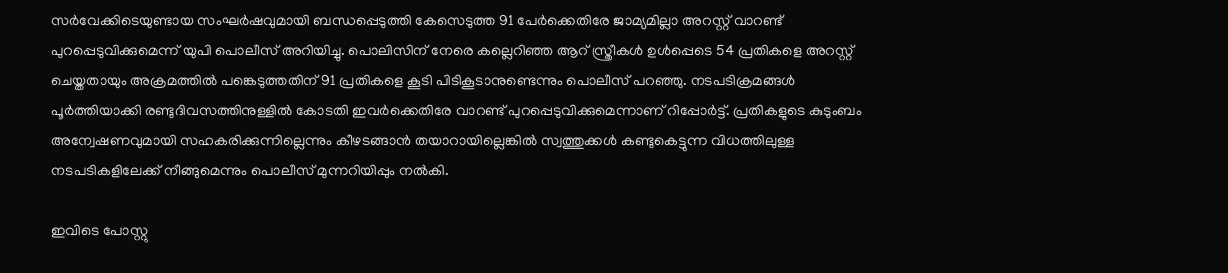സര്‍വേക്കിടെയുണ്ടായ സംഘര്‍ഷവുമായി ബന്ധപ്പെടുത്തി കേസെടുത്ത 91 പേര്‍ക്കെതിരേ ജാമ്യമില്ലാ അറസ്റ്റ് വാറണ്ട് പുറപ്പെടുവിക്കുമെന്ന് യുപി പൊലീസ് അറിയിച്ചു. പൊലിസിന് നേരെ കല്ലെറിഞ്ഞ ആറ് സ്ത്രീകള്‍ ഉള്‍പ്പെടെ 54 പ്രതികളെ അറസ്റ്റ് ചെയ്തതായും അക്രമത്തില്‍ പങ്കെടുത്തതിന് 91 പ്രതികളെ കൂടി പിടികൂടാനുണ്ടെന്നും പൊലീസ് പറഞ്ഞു. നടപടിക്രമങ്ങള്‍ പൂര്‍ത്തിയാക്കി രണ്ടുദിവസത്തിനുള്ളില്‍ കോടതി ഇവര്‍ക്കെതിരേ വാറണ്ട് പുറപ്പെടുവിക്കുമെന്നാണ് റിപ്പോര്‍ട്ട്. പ്രതികളുടെ കുടുംബം അന്വേഷണവുമായി സഹകരിക്കുന്നില്ലെന്നും കീഴടങ്ങാന്‍ തയാറായില്ലെങ്കില്‍ സ്വത്തുക്കള്‍ കണ്ടുകെട്ടുന്ന വിധത്തിലുള്ള നടപടികളിലേക്ക് നീങ്ങുമെന്നും പൊലീസ് മുന്നറിയിപ്പും നല്‍കി.

ഇവിടെ പോസ്റ്റു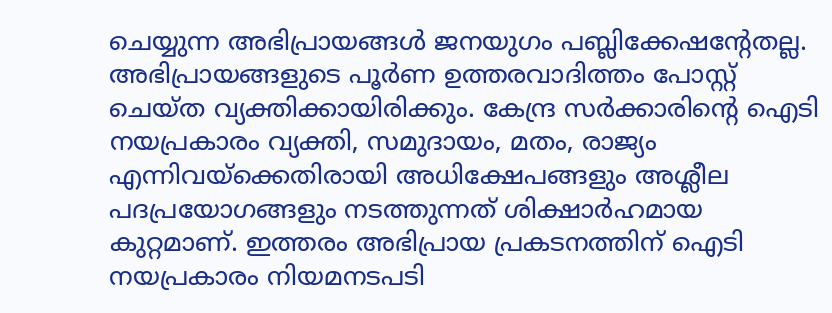ചെയ്യുന്ന അഭിപ്രായങ്ങള്‍ ജനയുഗം പബ്ലിക്കേഷന്റേതല്ല. അഭിപ്രായങ്ങളുടെ പൂര്‍ണ ഉത്തരവാദിത്തം പോസ്റ്റ് ചെയ്ത വ്യക്തിക്കായിരിക്കും. കേന്ദ്ര സര്‍ക്കാരിന്റെ ഐടി നയപ്രകാരം വ്യക്തി, സമുദായം, മതം, രാജ്യം എന്നിവയ്‌ക്കെതിരായി അധിക്ഷേപങ്ങളും അശ്ലീല പദപ്രയോഗങ്ങളും നടത്തുന്നത് ശിക്ഷാര്‍ഹമായ കുറ്റമാണ്. ഇത്തരം അഭിപ്രായ പ്രകടനത്തിന് ഐടി നയപ്രകാരം നിയമനടപടി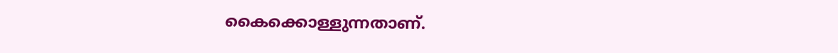കൈക്കൊള്ളുന്നതാണ്.